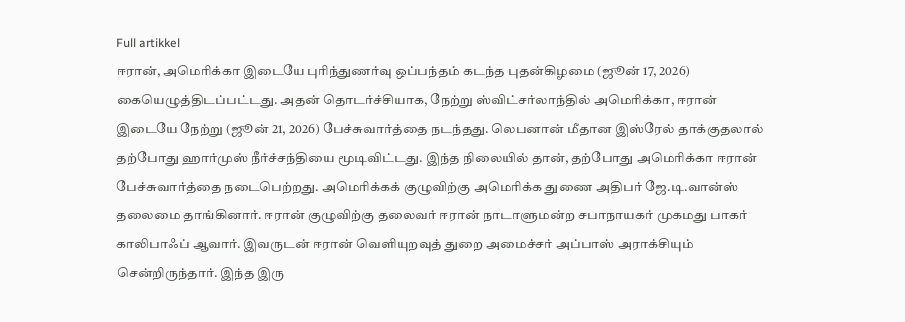Full artikkel
ஈரான், அமெரிக்கா இடையே புரிந்துணர்வு ஒப்பந்தம் கடந்த புதன்கிழமை (ஜூன் 17, 2026) கையெழுத்திடப்பட்டது. அதன் தொடர்ச்சியாக, நேற்று ஸ்விட்சர்லாந்தில் அமெரிக்கா, ஈரான் இடையே நேற்று (ஜூன் 21, 2026) பேச்சுவார்த்தை நடந்தது. லெபனான் மீதான இஸ்ரேல் தாக்குதலால் தற்போது ஹார்முஸ் நீர்ச்சந்தியை மூடிவிட்டது. இந்த நிலையில் தான், தற்போது அமெரிக்கா ஈரான் பேச்சுவார்த்தை நடைபெற்றது. அமெரிக்கக் குழுவிற்கு அமெரிக்க துணை அதிபர் ஜே.டி.வான்ஸ் தலைமை தாங்கினார். ஈரான் குழுவிற்கு தலைவர் ஈரான் நாடாளுமன்ற சபாநாயகர் முகமது பாகர் காலிபாஃப் ஆவார். இவருடன் ஈரான் வெளியுறவுத் துறை அமைச்சர் அப்பாஸ் அராக்சியும் சென்றிருந்தார். இந்த இரு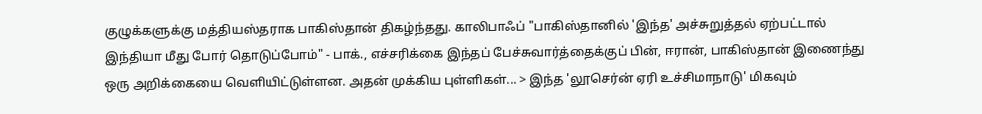குழுக்களுக்கு மத்தியஸ்தராக பாகிஸ்தான் திகழ்ந்தது. காலிபாஃப் "பாகிஸ்தானில் 'இந்த' அச்சுறுத்தல் ஏற்பட்டால் இந்தியா மீது போர் தொடுப்போம்" - பாக்., எச்சரிக்கை இந்தப் பேச்சுவார்த்தைக்குப் பின், ஈரான், பாகிஸ்தான் இணைந்து ஒரு அறிக்கையை வெளியிட்டுள்ளன. அதன் முக்கிய புள்ளிகள்... > இந்த 'லூசெர்ன் ஏரி உச்சிமாநாடு' மிகவும்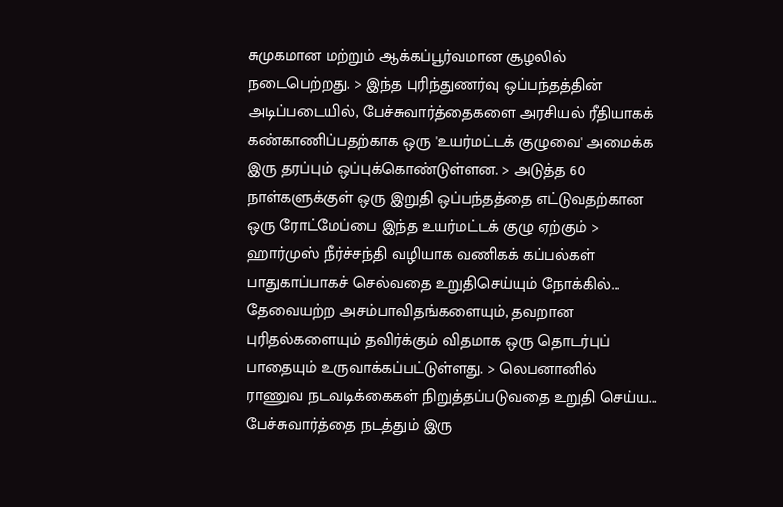சுமுகமான மற்றும் ஆக்கப்பூர்வமான சூழலில் நடைபெற்றது. > இந்த புரிந்துணர்வு ஒப்பந்தத்தின் அடிப்படையில், பேச்சுவார்த்தைகளை அரசியல் ரீதியாகக் கண்காணிப்பதற்காக ஒரு 'உயர்மட்டக் குழுவை' அமைக்க இரு தரப்பும் ஒப்புக்கொண்டுள்ளன. > அடுத்த 60 நாள்களுக்குள் ஒரு இறுதி ஒப்பந்தத்தை எட்டுவதற்கான ஒரு ரோட்மேப்பை இந்த உயர்மட்டக் குழு ஏற்கும் > ஹார்முஸ் நீர்ச்சந்தி வழியாக வணிகக் கப்பல்கள் பாதுகாப்பாகச் செல்வதை உறுதிசெய்யும் நோக்கில்... தேவையற்ற அசம்பாவிதங்களையும், தவறான புரிதல்களையும் தவிர்க்கும் விதமாக ஒரு தொடர்புப் பாதையும் உருவாக்கப்பட்டுள்ளது. > லெபனானில் ராணுவ நடவடிக்கைகள் நிறுத்தப்படுவதை உறுதி செய்ய... பேச்சுவார்த்தை நடத்தும் இரு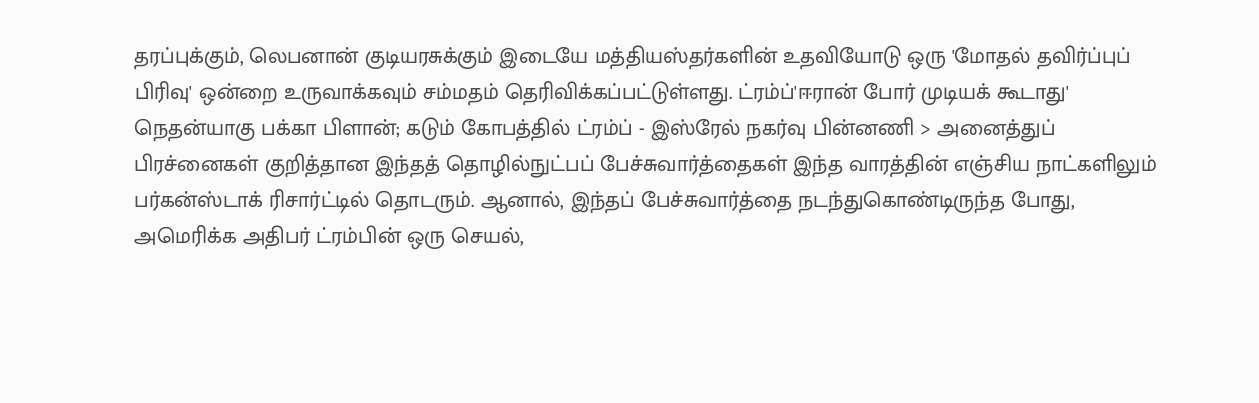தரப்புக்கும், லெபனான் குடியரசுக்கும் இடையே மத்தியஸ்தர்களின் உதவியோடு ஒரு 'மோதல் தவிர்ப்புப் பிரிவு' ஒன்றை உருவாக்கவும் சம்மதம் தெரிவிக்கப்பட்டுள்ளது. ட்ரம்ப்'ஈரான் போர் முடியக் கூடாது' நெதன்யாகு பக்கா பிளான்; கடும் கோபத்தில் ட்ரம்ப் - இஸ்ரேல் நகர்வு பின்னணி > அனைத்துப் பிரச்னைகள் குறித்தான இந்தத் தொழில்நுட்பப் பேச்சுவார்த்தைகள் இந்த வாரத்தின் எஞ்சிய நாட்களிலும் பர்கன்ஸ்டாக் ரிசார்ட்டில் தொடரும். ஆனால், இந்தப் பேச்சுவார்த்தை நடந்துகொண்டிருந்த போது, அமெரிக்க அதிபர் ட்ரம்பின் ஒரு செயல்,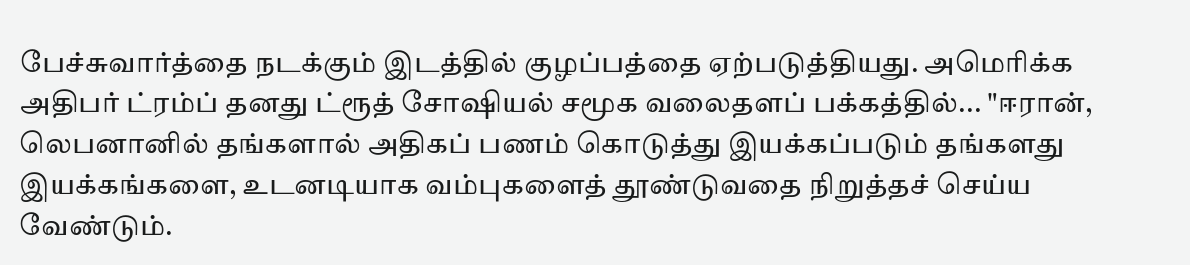பேச்சுவார்த்தை நடக்கும் இடத்தில் குழப்பத்தை ஏற்படுத்தியது. அமெரிக்க அதிபர் ட்ரம்ப் தனது ட்ரூத் சோஷியல் சமூக வலைதளப் பக்கத்தில்... "ஈரான், லெபனானில் தங்களால் அதிகப் பணம் கொடுத்து இயக்கப்படும் தங்களது இயக்கங்களை, உடனடியாக வம்புகளைத் தூண்டுவதை நிறுத்தச் செய்ய வேண்டும்.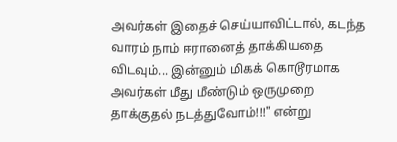அவர்கள் இதைச் செய்யாவிட்டால், கடந்த வாரம் நாம் ஈரானைத் தாக்கியதை விடவும்... இன்னும் மிகக் கொடூரமாக அவர்கள் மீது மீண்டும் ஒருமுறை தாக்குதல் நடத்துவோம்!!!" என்று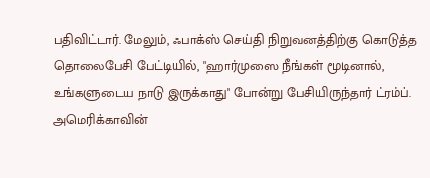பதிவிட்டார். மேலும், ஃபாக்ஸ் செய்தி நிறுவனத்திற்கு கொடுத்த தொலைபேசி பேட்டியில், "ஹார்முஸை நீங்கள் மூடினால், உங்களுடைய நாடு இருக்காது" போன்று பேசியிருந்தார் ட்ரம்ப். அமெரிக்காவின்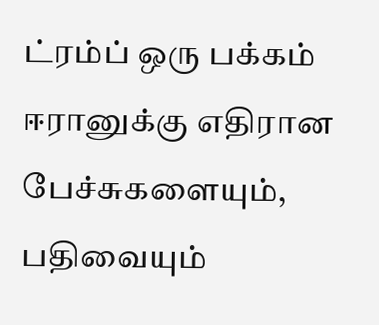ட்ரம்ப் ஒரு பக்கம் ஈரானுக்கு எதிரான பேச்சுகளையும், பதிவையும்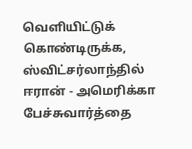வெளியிட்டுக் கொண்டிருக்க, ஸ்விட்சர்லாந்தில் ஈரான் - அமெரிக்கா பேச்சுவார்த்தை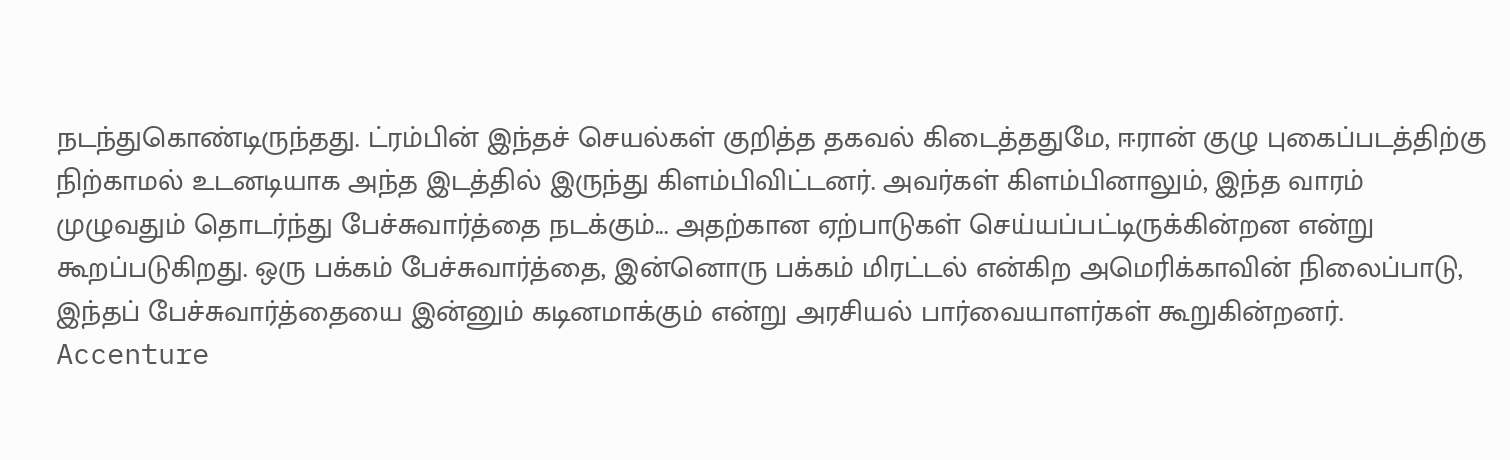நடந்துகொண்டிருந்தது. ட்ரம்பின் இந்தச் செயல்கள் குறித்த தகவல் கிடைத்ததுமே, ஈரான் குழு புகைப்படத்திற்கு நிற்காமல் உடனடியாக அந்த இடத்தில் இருந்து கிளம்பிவிட்டனர். அவர்கள் கிளம்பினாலும், இந்த வாரம் முழுவதும் தொடர்ந்து பேச்சுவார்த்தை நடக்கும்... அதற்கான ஏற்பாடுகள் செய்யப்பட்டிருக்கின்றன என்று கூறப்படுகிறது. ஒரு பக்கம் பேச்சுவார்த்தை, இன்னொரு பக்கம் மிரட்டல் என்கிற அமெரிக்காவின் நிலைப்பாடு, இந்தப் பேச்சுவார்த்தையை இன்னும் கடினமாக்கும் என்று அரசியல் பார்வையாளர்கள் கூறுகின்றனர். Accenture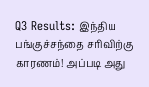Q3 Results: இந்திய பங்குச்சந்தை சரிவிற்கு காரணம்! அப்படி அது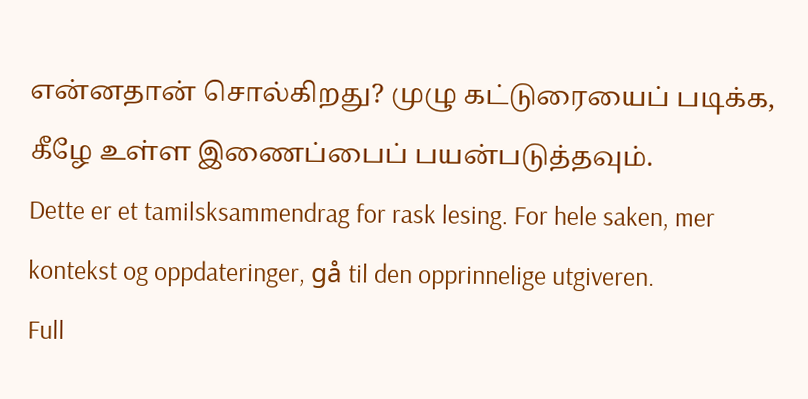என்னதான் சொல்கிறது? முழு கட்டுரையைப் படிக்க, கீழே உள்ள இணைப்பைப் பயன்படுத்தவும்.
Dette er et tamilsksammendrag for rask lesing. For hele saken, mer kontekst og oppdateringer, gå til den opprinnelige utgiveren.
Full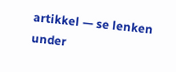artikkel — se lenken under